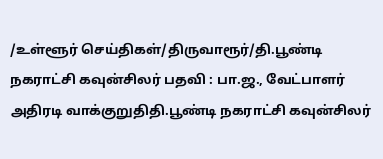/உள்ளூர் செய்திகள்/திருவாரூர்/தி.பூண்டி நகராட்சி கவுன்சிலர் பதவி : பா.ஜ., வேட்பாளர் அதிரடி வாக்குறுதிதி.பூண்டி நகராட்சி கவுன்சிலர்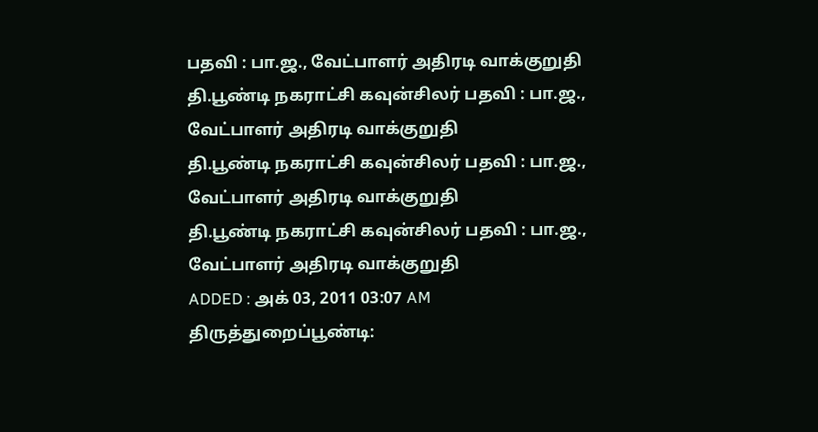பதவி : பா.ஜ., வேட்பாளர் அதிரடி வாக்குறுதி
தி.பூண்டி நகராட்சி கவுன்சிலர் பதவி : பா.ஜ., வேட்பாளர் அதிரடி வாக்குறுதி
தி.பூண்டி நகராட்சி கவுன்சிலர் பதவி : பா.ஜ., வேட்பாளர் அதிரடி வாக்குறுதி
தி.பூண்டி நகராட்சி கவுன்சிலர் பதவி : பா.ஜ., வேட்பாளர் அதிரடி வாக்குறுதி
ADDED : அக் 03, 2011 03:07 AM
திருத்துறைப்பூண்டி: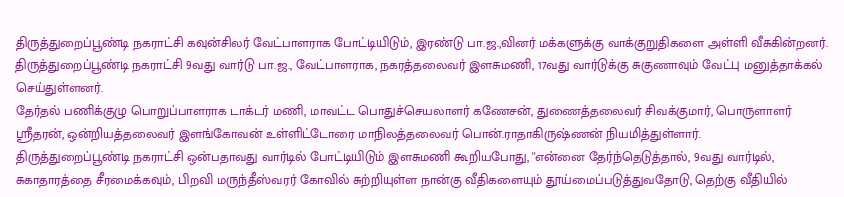திருத்துறைப்பூண்டி நகராட்சி கவுன்சிலர் வேட்பாளராக போட்டியிடும், இரண்டு பா.ஜ.,வினர் மக்களுக்கு வாக்குறுதிகளை அள்ளி வீசுகின்றனர்.
திருத்துறைப்பூண்டி நகராட்சி 9வது வார்டு பா.ஜ., வேட்பாளராக, நகரத்தலைவர் இளசுமணி, 17வது வார்டுக்கு சுகுணாவும் வேட்பு மனுத்தாக்கல் செய்துள்ளனர்.
தேர்தல் பணிக்குழு பொறுப்பாளராக டாக்டர் மணி, மாவட்ட பொதுச்செயலாளர் கணேசன், துணைத்தலைவர் சிவக்குமார், பொருளாளர் ஸ்ரீதரன், ஒன்றியத்தலைவர் இளங்கோவன் உள்ளிட்டோரை மாநிலத்தலைவர் பொன்.ராதாகிருஷ்ணன் நியமித்துள்ளார்.
திருத்துறைப்பூண்டி நகராட்சி ஒன்பதாவது வார்டில் போட்டியிடும் இளசுமணி கூறியபோது, ''என்னை தேர்ந்தெடுத்தால், 9வது வார்டில், சுகாதாரத்தை சீரமைக்கவும், பிறவி மருந்தீஸ்வரர் கோவில் சுற்றியுள்ள நான்கு வீதிகளையும் தூய்மைப்படுத்துவதோடு, தெற்கு வீதியில்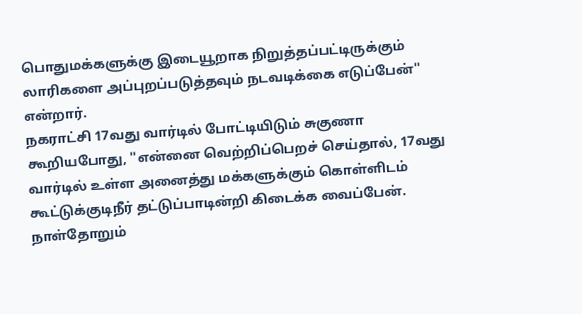பொதுமக்களுக்கு இடையூறாக நிறுத்தப்பட்டிருக்கும் லாரிகளை அப்புறப்படுத்தவும் நடவடிக்கை எடுப்பேன்'' என்றார்.
நகராட்சி 17வது வார்டில் போட்டியிடும் சுகுணா கூறியபோது, ''என்னை வெற்றிப்பெறச் செய்தால், 17வது வார்டில் உள்ள அனைத்து மக்களுக்கும் கொள்ளிடம் கூட்டுக்குடிநீர் தட்டுப்பாடின்றி கிடைக்க வைப்பேன். நாள்தோறும்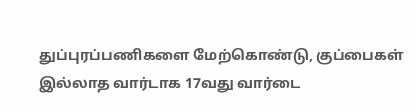துப்புரப்பணிகளை மேற்கொண்டு, குப்பைகள் இல்லாத வார்டாக 17வது வார்டை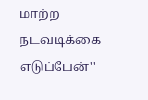மாற்ற நடவடிக்கை எடுப்பேன்''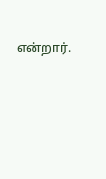என்றார்.